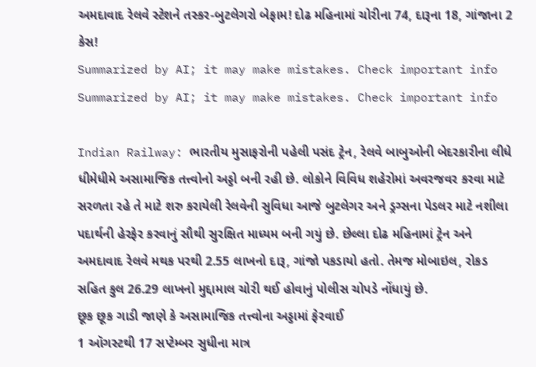અમદાવાદ રેલવે સ્ટેશને તસ્કર-બુટલેગરો બેફામ! દોઢ મહિનામાં ચોરીના 74, દારૂના 18, ગાંજાના 2 કેસ!
Summarized by AI; it may make mistakes. Check important info
Summarized by AI; it may make mistakes. Check important info

Indian Railway: ભારતીય મુસાફરોની પહેલી પસંદ ટ્રેન, રેલવે બાબુઓની બેદરકારીના લીધે ધીમેધીમે અસામાજિક તત્ત્વોનો અડ્ડો બની રહી છે. લોકોને વિવિધ શહેરોમાં અવરજવર કરવા માટે સરળતા રહે તે માટે શરુ કરાયેલી રેલવેની સુવિધા આજે બુટલેગર અને ડ્રગ્સના પેડલર માટે નશીલા પદાર્થની હેરફેર કરવાનું સૌથી સુરક્ષિત માધ્યમ બની ગયું છે. છેલ્લા દોઢ મહિનામાં ટ્રેન અને અમદાવાદ રેલવે મથક પરથી 2.55 લાખનો દારૂ, ગાંજો પકડાયો હતો. તેમજ મોબાઇલ, રોકડ સહિત કુલ 26.29 લાખનો મુદ્દામાલ ચોરી થઈ હોવાનું પોલીસ ચોપડે નોંધાયું છે.
છૂક છૂક ગાડી જાણે કે અસામાજિક તત્ત્વોના અડ્ડામાં ફેરવાઈ
1 ઑગસ્ટથી 17 સપ્ટેમ્બર સુધીના માત્ર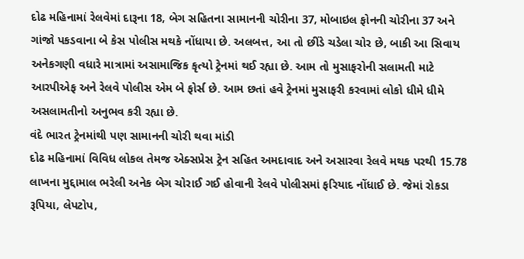દોઢ મહિનામાં રેલવેમાં દારૂના 18, બેગ સહિતના સામાનની ચોરીના 37, મોબાઇલ ફોનની ચોરીના 37 અને ગાંજો પકડવાના બે કેસ પોલીસ મથકે નોંધાયા છે. અલબત્ત, આ તો છીંડે ચડેલા ચોર છે, બાકી આ સિવાય અનેકગણી વધારે માત્રામાં અસામાજિક કૃત્યો ટ્રેનમાં થઈ રહ્યા છે. આમ તો મુસાફરોની સલામતી માટે આરપીએફ અને રેલવે પોલીસ એમ બે ફોર્સ છે. આમ છતાં હવે ટ્રેનમાં મુસાફરી કરવામાં લોકો ધીમે ધીમે અસલામતીનો અનુભવ કરી રહ્યા છે.
વંદે ભારત ટ્રેનમાંથી પણ સામાનની ચોરી થવા માંડી
દોઢ મહિનામાં વિવિધ લોકલ તેમજ એક્સપ્રેસ ટ્રેન સહિત અમદાવાદ અને અસારવા રેલવે મથક પરથી 15.78 લાખના મુદ્દામાલ ભરેલી અનેક બેગ ચોરાઈ ગઈ હોવાની રેલવે પોલીસમાં ફરિયાદ નોંધાઈ છે. જેમાં રોકડા રૂપિયા, લેપટોપ,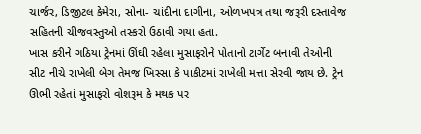ચાર્જર, ડિજીટલ કેમેરા, સોના- ચાંદીના દાગીના, ઓળખપત્ર તથા જરૂરી દસ્તાવેજ સહિતની ચીજવસ્તુઓ તસ્કરો ઉઠાવી ગયા હતા.
ખાસ કરીને ગઠિયા ટ્રેનમાં ઊંઘી રહેલા મુસાફરોને પોતાનો ટાર્ગેટ બનાવી તેઓની સીટ નીચે રાખેલી બેગ તેમજ ખિસ્સા કે પાકીટમાં રાખેલી મત્તા સેરવી જાય છે. ટ્રેન ઊભી રહેતાં મુસાફરો વોશરૂમ કે મથક પર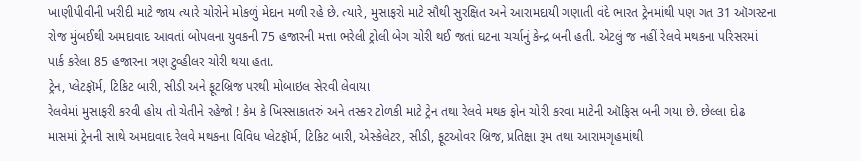ખાણીપીવીની ખરીદી માટે જાય ત્યારે ચોરોને મોકળું મેદાન મળી રહે છે. ત્યારે, મુસાફરો માટે સૌથી સુરક્ષિત અને આરામદાયી ગણાતી વંદે ભારત ટ્રેનમાંથી પણ ગત 31 ઑગસ્ટના રોજ મુંબઈથી અમદાવાદ આવતાં બોપલના યુવકની 75 હજારની મત્તા ભરેલી ટ્રોલી બેગ ચોરી થઈ જતાં ઘટના ચર્ચાનું કેન્દ્ર બની હતી. એટલું જ નહીં રેલવે મથકના પરિસરમાં પાર્ક કરેલા 85 હજારના ત્રણ ટુવ્હીલર ચોરી થયા હતા.
ટ્રેન, પ્લેટફૉર્મ, ટિકિટ બારી, સીડી અને ફૂટબ્રિજ પરથી મોબાઇલ સેરવી લેવાયા
રેલવેમાં મુસાફરી કરવી હોય તો ચેતીને રહેજો ! કેમ કે ખિસ્સાકાતરું અને તસ્કર ટોળકી માટે ટ્રેન તથા રેલવે મથક ફોન ચોરી કરવા માટેની ઑફિસ બની ગયા છે. છેલ્લા દોઢ માસમાં ટ્રેનની સાથે અમદાવાદ રેલવે મથકના વિવિધ પ્લેટફૉર્મ, ટિકિટ બારી, એસ્કેલેટર, સીડી, ફૂટઓવર બ્રિજ, પ્રતિક્ષા રૂમ તથા આરામગૃહમાંથી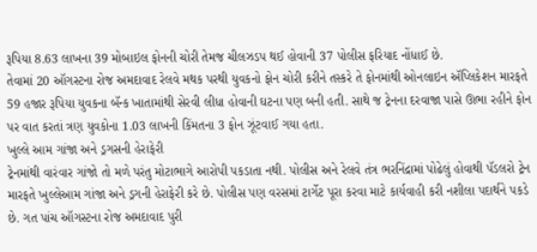રૂપિયા 8.63 લાખના 39 મોબાઇલ ફોનની ચોરી તેમજ ચીલઝડપ થઈ હોવાની 37 પોલીસ ફરિયાદ નોંધાઈ છે.
તેવામાં 20 ઑગસ્ટના રોજ અમદાવાદ રેલવે મથક પરથી યુવકનો ફોન ચોરી કરીને તસ્કરે તે ફોનમાંથી ઓનલાઇન ઍપ્લિકેશન મારફતે 59 હજાર રૂપિયા યુવકના બૅન્ક ખાતામાંથી સેરવી લીધા હોવાની ઘટના પણ બની હતી. સાથે જ ટ્રેનના દરવાજા પાસે ઊભા રહીને ફોન પર વાત કરતાં ત્રણ યુવકોના 1.03 લાખની કિંમતના 3 ફોન ઝૂંટવાઈ ગયા હતા.
ખુલ્લે આમ ગાંજા અને ડ્રગસની હેરાફેરી
ટ્રેનમાંથી વારંવાર ગાંજો તો મળે પરંતુ મોટાભાગે આરોપી પકડાતા નથી. પોલીસ અને રેલવે તંત્ર ભરનિંદ્રામાં પોઢેલું હોવાથી પૅડલરો ટ્રેન મારફતે ખુલ્લેઆમ ગાંજા અને ડ્રગની હેરાફેરી કરે છે. પોલીસ પણ વરસમાં ટાર્ગેટ પૂરા કરવા માટે કાર્યવાહી કરી નશીલા પદાર્થને પકડે છે. ગત પાંચ ઑગસ્ટના રોજ અમદાવાદ પુરી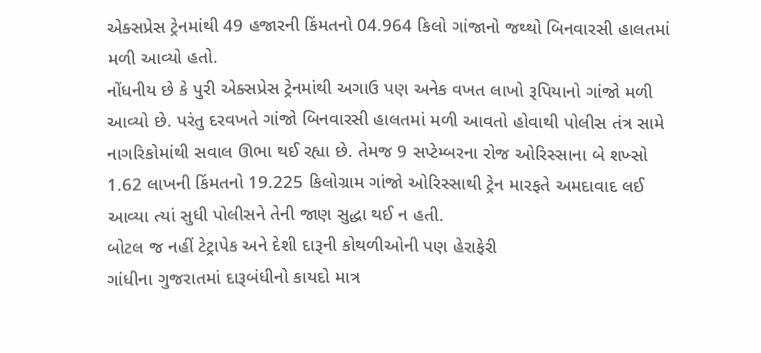એક્સપ્રેસ ટ્રેનમાંથી 49 હજારની કિંમતનો 04.964 કિલો ગાંજાનો જથ્થો બિનવારસી હાલતમાં મળી આવ્યો હતો.
નોંધનીય છે કે પુરી એક્સપ્રેસ ટ્રેનમાંથી અગાઉ પણ અનેક વખત લાખો રૂપિયાનો ગાંજો મળી આવ્યો છે. પરંતુ દરવખતે ગાંજો બિનવારસી હાલતમાં મળી આવતો હોવાથી પોલીસ તંત્ર સામે નાગરિકોમાંથી સવાલ ઊભા થઈ રહ્યા છે. તેમજ 9 સપ્ટેમ્બરના રોજ ઓરિસ્સાના બે શખ્સો 1.62 લાખની કિંમતનો 19.225 કિલોગ્રામ ગાંજો ઓરિસ્સાથી ટ્રેન મારફતે અમદાવાદ લઈ આવ્યા ત્યાં સુધી પોલીસને તેની જાણ સુદ્ધા થઈ ન હતી.
બોટલ જ નહીં ટેટ્રાપેક અને દેશી દારૂની કોથળીઓની પણ હેરાફેરી
ગાંધીના ગુજરાતમાં દારૂબંધીનો કાયદો માત્ર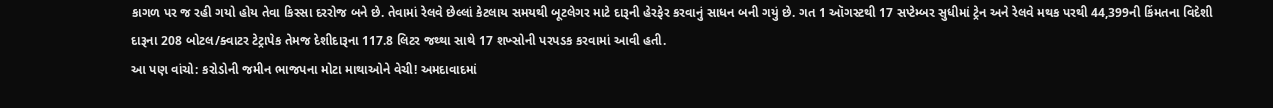કાગળ પર જ રહી ગયો હોય તેવા કિસ્સા દરરોજ બને છે. તેવામાં રેલવે છેલ્લાં કેટલાય સમયથી બૂટલેગર માટે દારૂની હેરફેર કરવાનું સાધન બની ગયું છે. ગત 1 ઑગસ્ટથી 17 સપ્ટેમ્બર સુધીમાં ટ્રેન અને રેલવે મથક પરથી 44,399ની કિંમતના વિદેશી દારૂના 208 બોટલ/ક્વાટર ટેટ્રાપેક તેમજ દેશીદારૂના 117.8 લિટર જથ્થા સાથે 17 શખ્સોની પરપડક કરવામાં આવી હતી.
આ પણ વાંચો: કરોડોની જમીન ભાજપના મોટા માથાઓને વેચી! અમદાવાદમાં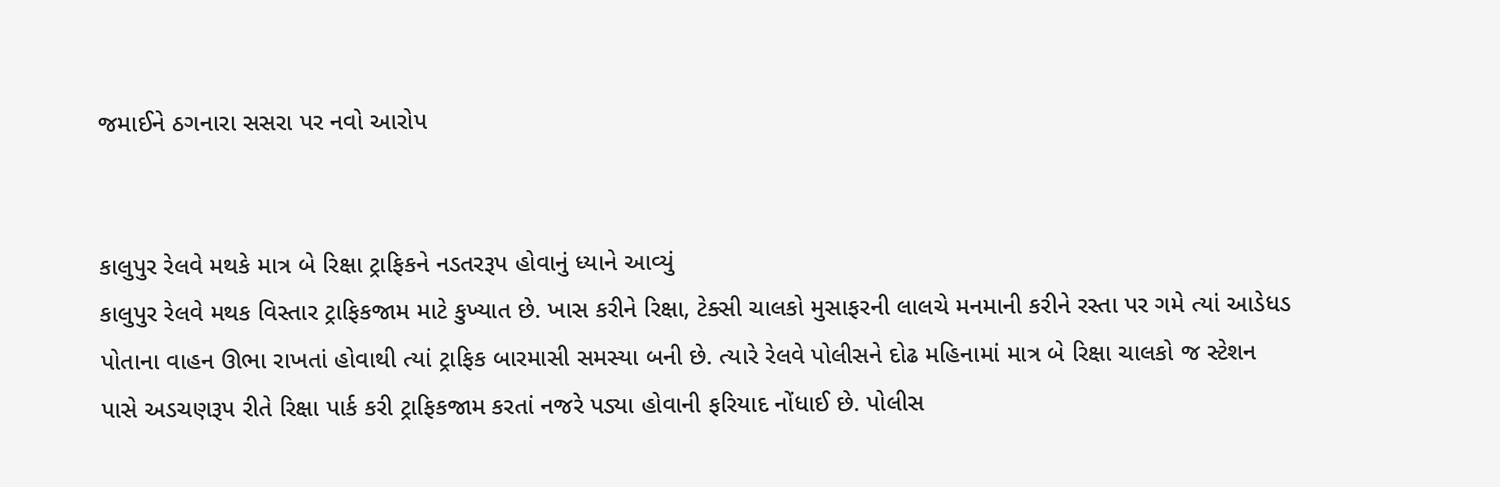જમાઈને ઠગનારા સસરા પર નવો આરોપ


કાલુપુર રેલવે મથકે માત્ર બે રિક્ષા ટ્રાફિકને નડતરરૂપ હોવાનું ધ્યાને આવ્યું
કાલુપુર રેલવે મથક વિસ્તાર ટ્રાફિકજામ માટે કુખ્યાત છે. ખાસ કરીને રિક્ષા, ટેક્સી ચાલકો મુસાફરની લાલચે મનમાની કરીને રસ્તા પર ગમે ત્યાં આડેધડ પોતાના વાહન ઊભા રાખતાં હોવાથી ત્યાં ટ્રાફિક બારમાસી સમસ્યા બની છે. ત્યારે રેલવે પોલીસને દોઢ મહિનામાં માત્ર બે રિક્ષા ચાલકો જ સ્ટેશન પાસે અડચણરૂપ રીતે રિક્ષા પાર્ક કરી ટ્રાફિકજામ કરતાં નજરે પડ્યા હોવાની ફરિયાદ નોંધાઈ છે. પોલીસ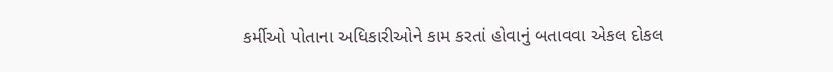કર્મીઓ પોતાના અધિકારીઓને કામ કરતાં હોવાનું બતાવવા એકલ દોકલ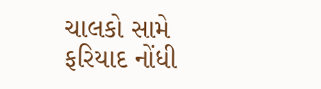ચાલકો સામે ફરિયાદ નોંધી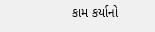કામ કર્યાનો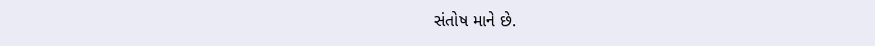સંતોષ માને છે.